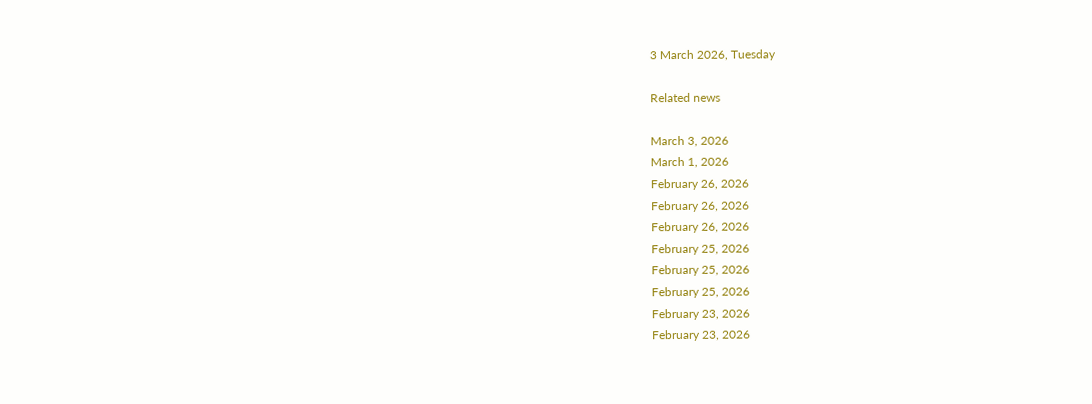3 March 2026, Tuesday

Related news

March 3, 2026
March 1, 2026
February 26, 2026
February 26, 2026
February 26, 2026
February 25, 2026
February 25, 2026
February 25, 2026
February 23, 2026
February 23, 2026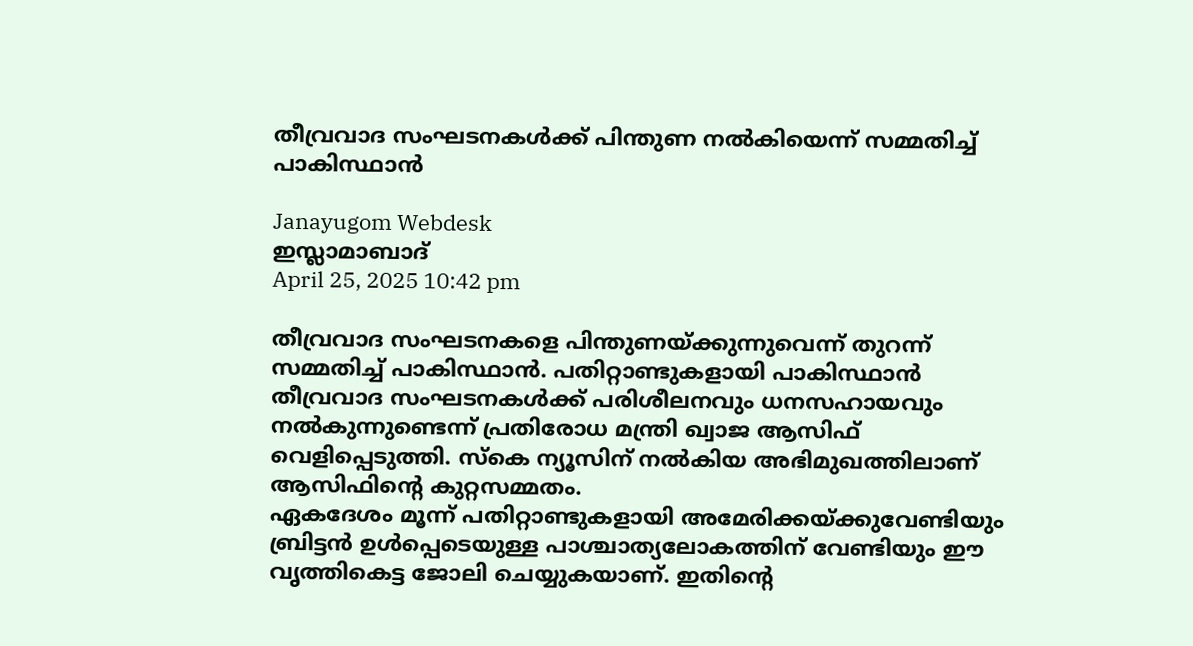തീവ്രവാദ സംഘടനകള്‍ക്ക് പിന്തുണ നല്‍കിയെന്ന് സമ്മതിച്ച് പാകിസ്ഥാന്‍

Janayugom Webdesk
ഇസ്ലാമാബാദ്
April 25, 2025 10:42 pm

തീവ്രവാദ സംഘടനകളെ പിന്തുണയ്ക്കുന്നുവെന്ന് തുറന്ന് സമ്മതിച്ച് പാകിസ്ഥാന്‍. പതിറ്റാണ്ടുകളായി പാകിസ്ഥാൻ തീവ്രവാദ സംഘടനകള്‍ക്ക് പരിശീലനവും ധനസഹായവും നല്‍കുന്നുണ്ടെന്ന് പ്രതിരോധ മന്ത്രി ഖ്വാജ ആസിഫ് വെളിപ്പെടുത്തി. സ്കെ ന്യൂസിന് നല്‍കിയ അഭിമുഖത്തിലാണ് ആസിഫിന്റെ കുറ്റസമ്മതം.
ഏകദേശം മൂന്ന് പതിറ്റാണ്ടുകളായി അമേരിക്കയ്ക്കുവേണ്ടിയും ബ്രിട്ടൻ ഉൾപ്പെടെയുള്ള പാശ്ചാത്യലോകത്തിന് വേണ്ടിയും ഈ വൃത്തികെട്ട ജോലി ചെയ്യുകയാണ്. ഇതിന്റെ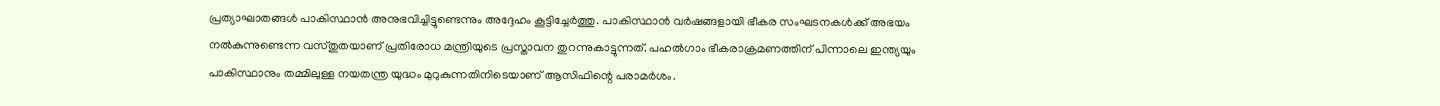പ്രത്യാഘാതങ്ങള്‍ പാകിസ്ഥാന്‍ അനുഭവിച്ചിട്ടുണ്ടെന്നും അദ്ദേഹം കൂട്ടിച്ചേര്‍ത്തു. പാകിസ്ഥാന്‍ വര്‍ഷങ്ങളായി ഭീകര സംഘടനകള്‍ക്ക് അഭയം നല്‍കുന്നുണ്ടെന്ന വസ്തുതയാണ് പ്രതിരോധ മന്ത്രിയുടെ പ്രസ്താവന തുറന്നുകാട്ടുന്നത്. പഹൽഗാം ഭീകരാക്രമണത്തിന് പിന്നാലെ ഇന്ത്യയും പാകിസ്ഥാനും തമ്മിലുള്ള നയതന്ത്ര യുദ്ധം മുറുകുന്നതിനിടെയാണ് ആസിഫിന്റെ പരാമര്‍ശം.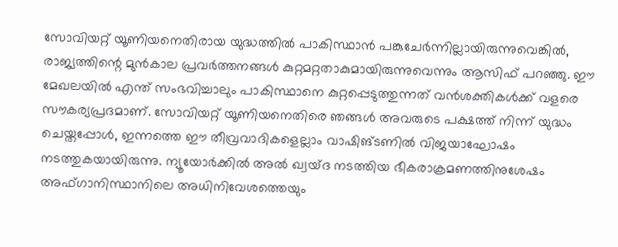സോവിയറ്റ് യൂണിയനെതിരായ യുദ്ധത്തില്‍ പാകിസ്ഥാൻ പങ്കുചേർന്നില്ലായിരുന്നുവെങ്കിൽ, രാജ്യത്തിന്റെ മുന്‍കാല പ്രവര്‍ത്തനങ്ങള്‍ കുറ്റമറ്റതാകുമായിരുന്നുവെന്നും ആസിഫ് പറഞ്ഞു. ഈ മേഖലയിൽ എന്ത് സംഭവിച്ചാലും പാകിസ്ഥാനെ കുറ്റപ്പെടുത്തുന്നത് വൻശക്തികൾക്ക് വളരെ സൗകര്യപ്രദമാണ്. സോവിയറ്റ് യൂണിയനെതിരെ ഞങ്ങൾ അവരുടെ പക്ഷത്ത് നിന്ന് യുദ്ധം ചെയ്തപ്പോൾ, ഇന്നത്തെ ഈ തീവ്രവാദികളെല്ലാം വാഷിങ്ടണില്‍ വിജയാഘോഷം നടത്തുകയായിരുന്നു. ന്യൂയോർക്കിൽ അൽ ഖ്വയ്ദ നടത്തിയ ഭീകരാക്രമണത്തിനുശേഷം അഫ്ഗാനിസ്ഥാനിലെ അധിനിവേശത്തെയും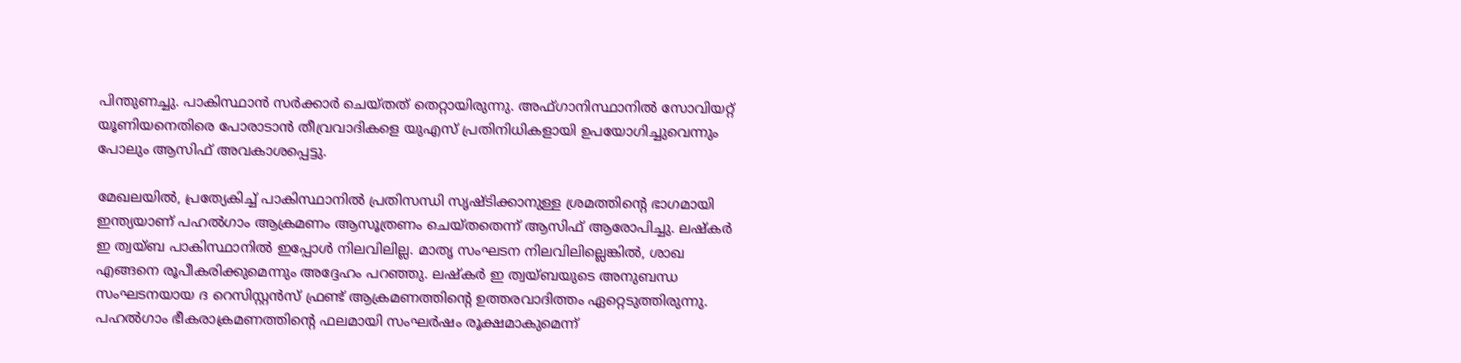പിന്തുണച്ചു. പാകിസ്ഥാന്‍ സര്‍ക്കാര്‍ ചെയ്തത് തെറ്റായിരുന്നു. അഫ്ഗാനിസ്ഥാനിൽ സോവിയറ്റ് യൂണിയനെതിരെ പോരാടാൻ തീവ്രവാദികളെ യുഎസ് പ്രതിനിധികളായി ഉപയോഗിച്ചുവെന്നും പോലും ആസിഫ് അവകാശപ്പെട്ടു.

മേഖലയിൽ, പ്രത്യേകിച്ച് പാകിസ്ഥാനിൽ പ്രതിസന്ധി സൃഷ്ടിക്കാനുള്ള ശ്രമത്തിന്റെ ഭാഗമായി ഇന്ത്യയാണ് പഹല്‍ഗാം ആക്രമണം ആസൂത്രണം ചെയ്തതെന്ന് ആസിഫ് ആരോപിച്ചു. ലഷ്‍കര്‍ ഇ ത്വയ‍്ബ പാകിസ്ഥാനിൽ ഇപ്പോൾ നിലവിലില്ല. മാതൃ സംഘടന നിലവിലില്ലെങ്കിൽ, ശാഖ എങ്ങനെ രൂപീകരിക്കുമെന്നും അദ്ദേഹം പറഞ്ഞു. ലഷ്‍കര്‍ ഇ ത്വയ‍്ബയുടെ അനുബന്ധ സംഘടനയായ ദ റെസിസ്റ്റന്‍സ് ഫ്രണ്ട് ആക്രമണത്തിന്റെ ഉത്തരവാദിത്തം ഏറ്റെടുത്തിരുന്നു.
പഹല്‍ഗാം ഭീകരാക്രമണത്തിന്റെ ഫലമായി സംഘർഷം രൂക്ഷമാകുമെന്ന്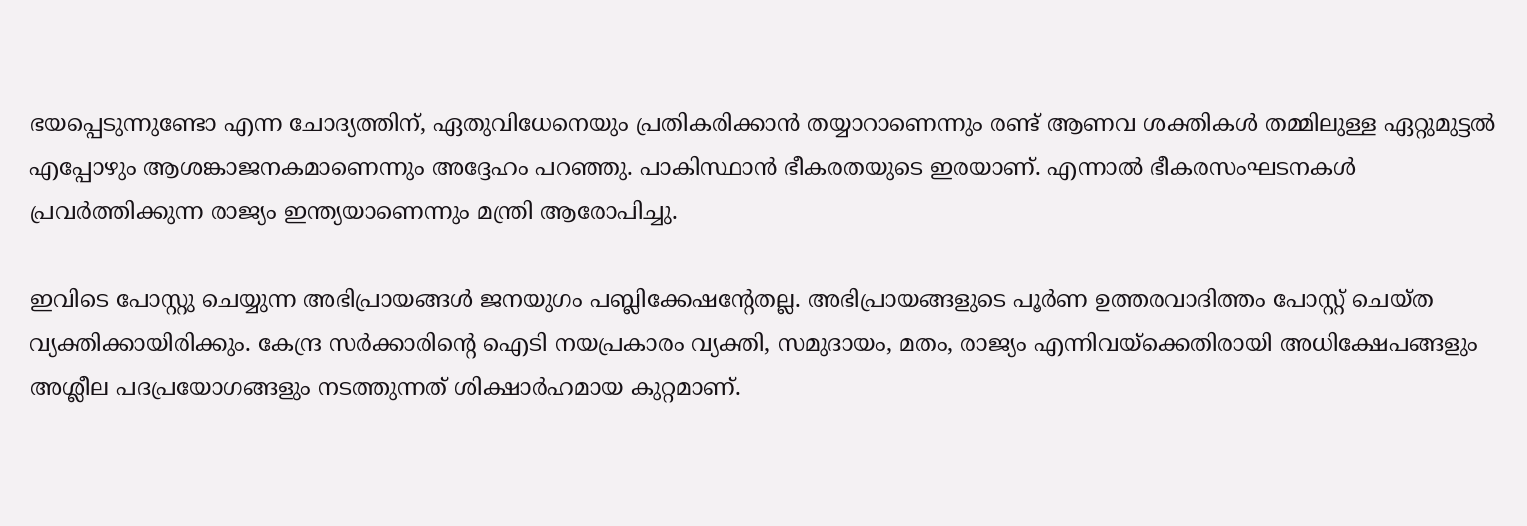ഭയപ്പെടുന്നുണ്ടോ എന്ന ചോദ്യത്തിന്, ഏതുവിധേനെയും പ്രതികരിക്കാന്‍ തയ്യാറാണെന്നും രണ്ട് ആണവ ശക്തികൾ തമ്മിലുള്ള ഏറ്റുമുട്ടൽ എപ്പോഴും ആശങ്കാജനകമാണെന്നും അദ്ദേഹം പറഞ്ഞു. പാകിസ്ഥാൻ ഭീകരതയുടെ ഇരയാണ്. എന്നാല്‍ ഭീകരസംഘടനകള്‍ പ്രവര്‍ത്തിക്കുന്ന രാജ്യം ഇന്ത്യയാണെന്നും മന്ത്രി ആരോപിച്ചു.

ഇവിടെ പോസ്റ്റു ചെയ്യുന്ന അഭിപ്രായങ്ങള്‍ ജനയുഗം പബ്ലിക്കേഷന്റേതല്ല. അഭിപ്രായങ്ങളുടെ പൂര്‍ണ ഉത്തരവാദിത്തം പോസ്റ്റ് ചെയ്ത വ്യക്തിക്കായിരിക്കും. കേന്ദ്ര സര്‍ക്കാരിന്റെ ഐടി നയപ്രകാരം വ്യക്തി, സമുദായം, മതം, രാജ്യം എന്നിവയ്‌ക്കെതിരായി അധിക്ഷേപങ്ങളും അശ്ലീല പദപ്രയോഗങ്ങളും നടത്തുന്നത് ശിക്ഷാര്‍ഹമായ കുറ്റമാണ്.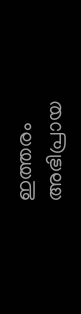ഇത്തരം അഭിപ്രായ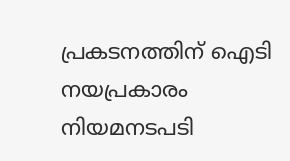പ്രകടനത്തിന് ഐടി നയപ്രകാരം നിയമനടപടി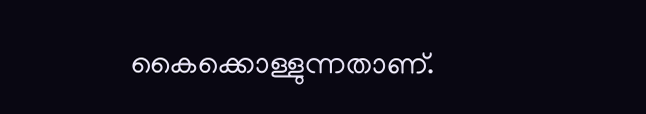കൈക്കൊള്ളുന്നതാണ്.